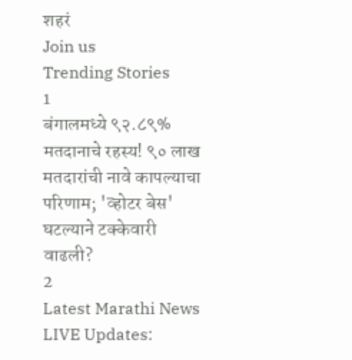शहरं
Join us
Trending Stories
1
बंगालमध्ये ९२.८९% मतदानाचे रहस्य! ९० लाख मतदारांची नावे कापल्याचा परिणाम; 'व्होटर बेस' घटल्याने टक्केवारी वाढली?
2
Latest Marathi News LIVE Updates: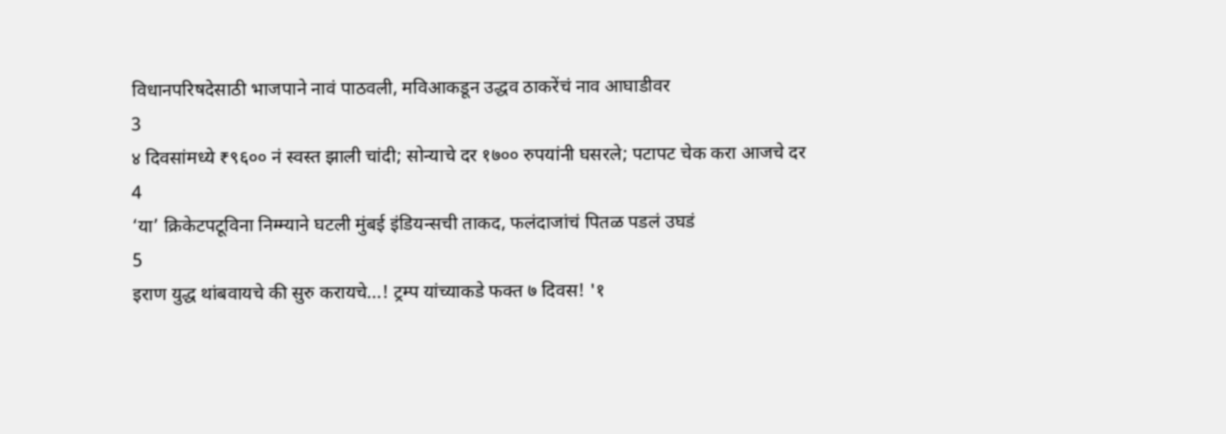विधानपरिषदेसाठी भाजपाने नावं पाठवली, मविआकडून उद्धव ठाकरेंचं नाव आघाडीवर
3
४ दिवसांमध्ये ₹९६०० नं स्वस्त झाली चांदी; सोन्याचे दर १७०० रुपयांनी घसरले; पटापट चेक करा आजचे दर
4
‘या’ क्रिकेटपटूविना निम्म्याने घटली मुंबई इंडियन्सची ताकद, फलंदाजांचं पितळ पडलं उघडं
5
इराण युद्ध थांबवायचे की सुरु करायचे...! ट्रम्प यांच्याकडे फक्त ७ दिवस! '१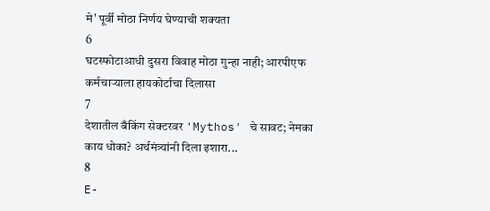मे' पूर्वी मोठा निर्णय घेण्याची शक्यता
6
घटस्फोटाआधी दुसरा विवाह मोठा गुन्हा नाही; आरपीएफ कर्मचाऱ्याला हायकोर्टाचा दिलासा
7
देशातील बँकिंग सेक्टरवर 'Mythos' चे सावट; नेमका काय धोका? अर्थमंत्र्यांनी दिला इशारा...
8
E-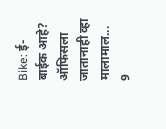Bike: ई-बाईक आहे? ऑफिसला जातानाही व्हा मालामाल...
9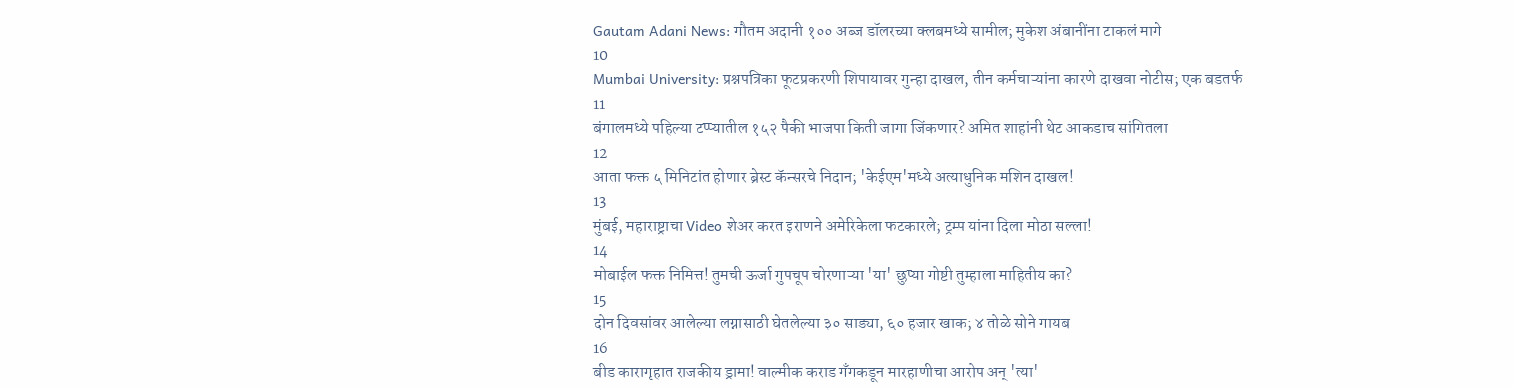Gautam Adani News: गौतम अदानी १०० अब्ज डॉलरच्या क्लबमध्ये सामील; मुकेश अंबानींना टाकलं मागे
10
Mumbai University: प्रश्नपत्रिका फूटप्रकरणी शिपायावर गुन्हा दाखल, तीन कर्मचाऱ्यांना कारणे दाखवा नोटीस; एक बडतर्फ
11
बंगालमध्ये पहिल्या टप्प्यातील १५२ पैकी भाजपा किती जागा जिंकणार? अमित शाहांनी थेट आकडाच सांगितला
12
आता फक्त ५ मिनिटांत होणार ब्रेस्ट कॅन्सरचे निदान; 'केईएम'मध्ये अत्याधुनिक मशिन दाखल!
13
मुंबई, महाराष्ट्राचा Video शेअर करत इराणने अमेरिकेला फटकारले; ट्रम्प यांना दिला मोठा सल्ला!
14
मोबाईल फक्त निमित्त! तुमची ऊर्जा गुपचूप चोरणाऱ्या 'या' छुप्या गोष्टी तुम्हाला माहितीय का?
15
दोन दिवसांवर आलेल्या लग्नासाठी घेतलेल्या ३० साड्या, ६० हजार खाक; ४ तोळे सोने गायब
16
बीड कारागृहात राजकीय ड्रामा! वाल्मीक कराड गँगकडून मारहाणीचा आरोप अन् 'त्या'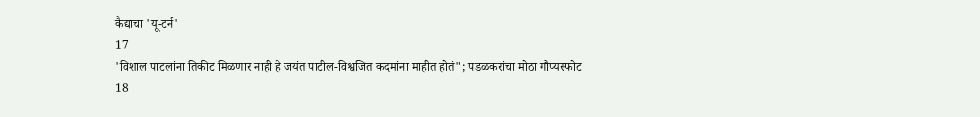कैद्याचा 'यू-टर्न'
17
'विशाल पाटलांना तिकीट मिळणार नाही हे जयंत पाटील-विश्वजित कदमांना माहीत होतं"; पडळकरांचा मोठा गौप्यस्फोट
18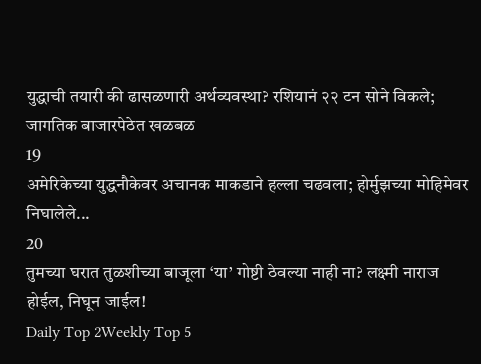युद्धाची तयारी की ढासळणारी अर्थव्यवस्था? रशियानं २२ टन सोने विकले; जागतिक बाजारपेठेत खळबळ
19
अमेरिकेच्या युद्धनौकेवर अचानक माकडाने हल्ला चढवला; होर्मुझच्या मोहिमेवर निघालेले...
20
तुमच्या घरात तुळशीच्या बाजूला ‘या’ गोष्टी ठेवल्या नाही ना? लक्ष्मी नाराज होईल, निघून जाईल!
Daily Top 2Weekly Top 5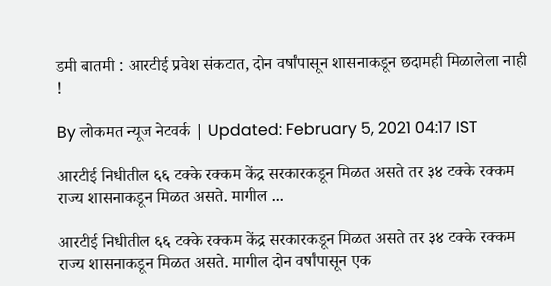डमी बातमी : आरटीई प्रवेश संकटात, दोन वर्षांपासून शासनाकडून छदामही मिळालेला नाही !

By लोकमत न्यूज नेटवर्क | Updated: February 5, 2021 04:17 IST

आरटीई निधीतील ६६ टक्के रक्कम केंद्र सरकारकडून मिळत असते तर ३४ टक्के रक्कम राज्य शासनाकडून मिळत असते. मागील ...

आरटीई निधीतील ६६ टक्के रक्कम केंद्र सरकारकडून मिळत असते तर ३४ टक्के रक्कम राज्य शासनाकडून मिळत असते. मागील दोन वर्षांपासून एक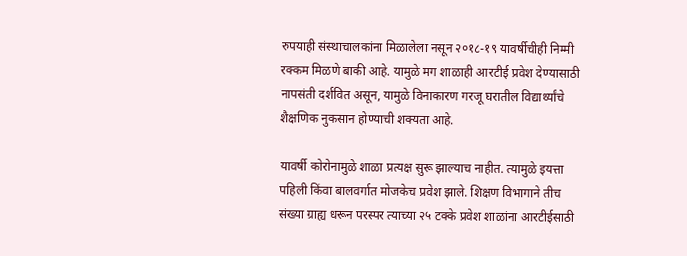रुपयाही संस्थाचालकांना मिळालेला नसून २०१८-१९ यावर्षीचीही निम्मी रक्कम मिळणे बाकी आहे. यामुळे मग शाळाही आरटीई प्रवेश देण्यासाठी नापसंती दर्शवित असून, यामुळे विनाकारण गरजू घरातील विद्यार्थ्यांचे शैक्षणिक नुकसान होण्याची शक्यता आहे.

यावर्षी कोरोनामुळे शाळा प्रत्यक्ष सुरू झाल्याच नाहीत. त्यामुळे इयत्ता पहिली किंवा बालवर्गात मोजकेच प्रवेश झाले. शिक्षण विभागाने तीच संख्या ग्राह्य धरून परस्पर त्याच्या २५ टक्के प्रवेश शाळांना आरटीईसाठी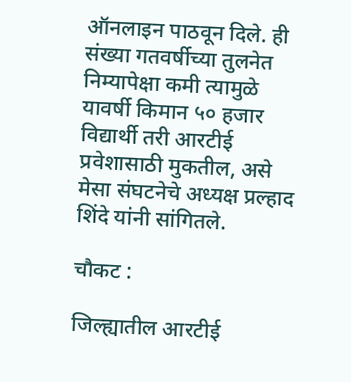ऑनलाइन पाठवून दिले. ही संख्या गतवर्षीच्या तुलनेत निम्यापेक्षा कमी त्यामुळे यावर्षी किमान ५० हजार विद्यार्थी तरी आरटीई प्रवेशासाठी मुकतील, असे मेसा संघटनेचे अध्यक्ष प्रल्हाद शिंदे यांनी सांगितले.

चौकट :

जिल्ह्यातील आरटीई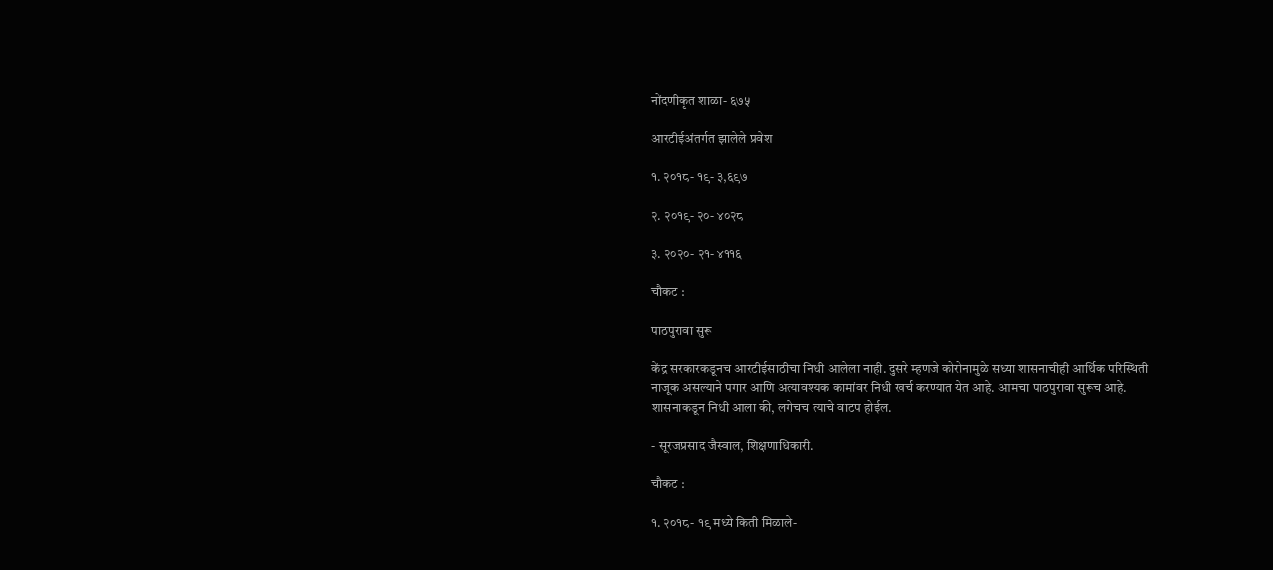नोंदणीकृत शाळा- ६७५

आरटीईअंतर्गत झालेले प्रवेश

१. २०१८- १९- ३,६९७

२. २०१९- २०- ४०२८

३. २०२०- २१- ४११६

चौकट :

पाठपुरावा सुरू

केंद्र सरकारकडूनच आरटीईसाठीचा निधी आलेला नाही. दुसरे म्हणजे कोरोनामुळे सध्या शासनाचीही आर्थिक परिस्थिती नाजूक असल्याने पगार आणि अत्यावश्यक कामांवर निधी खर्च करण्यात येत आहे. आमचा पाठपुरावा सुरूच आहे. शासनाकडून निधी आला की, लगेचच त्याचे वाटप होईल.

- सूरजप्रसाद जैस्वाल, शिक्षणाधिकारी.

चौकट :

१. २०१८- १९ मध्ये किती मिळाले-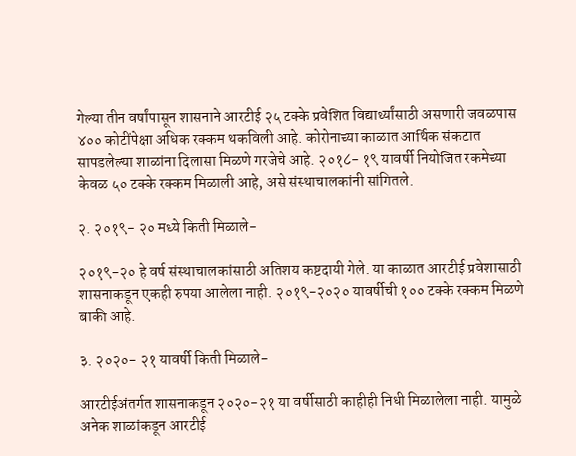गेल्या तीन वर्षांपासून शासनाने आरटीई २५ टक्के प्रवेशित विद्यार्थ्यांसाठी असणारी जवळपास ४०० कोटींपेक्षा अधिक रक्कम थकविली आहे. कोरोनाच्या काळात आर्थिक संकटात सापडलेल्या शाळांना दिलासा मिळणे गरजेचे आहे. २०१८- १९ यावर्षी नियोजित रकमेच्या केवळ ५० टक्के रक्कम मिळाली आहे, असे संस्थाचालकांनी सांगितले.

२. २०१९- २० मध्ये किती मिळाले-

२०१९-२० हे वर्ष संस्थाचालकांसाठी अतिशय कष्टदायी गेले. या काळात आरटीई प्रवेशासाठी शासनाकडून एकही रुपया आलेला नाही. २०१९-२०२० यावर्षीची १०० टक्के रक्कम मिळणे बाकी आहे.

३. २०२०- २१ यावर्षी किती मिळाले-

आरटीईअंतर्गत शासनाकडून २०२०-२१ या वर्षीसाठी काहीही निधी मिळालेला नाही. यामुळे अनेक शाळांकडून आरटीई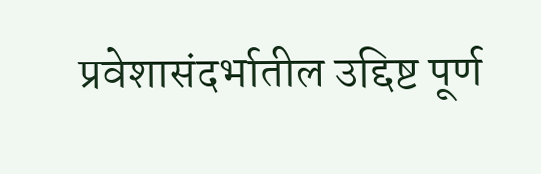प्रवेशासंदर्भातील उद्दिष्ट पूर्ण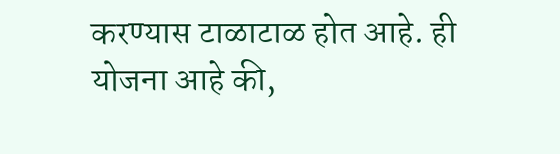करण्यास टाळाटाळ होत आहे. ही योजना आहे की,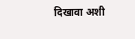दिखावा अशी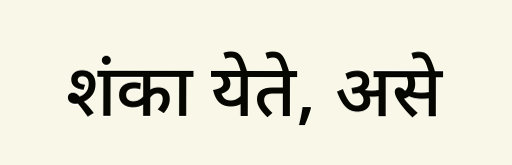शंका येते, असे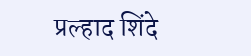प्रल्हाद शिंदे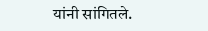यांनी सांगितले.